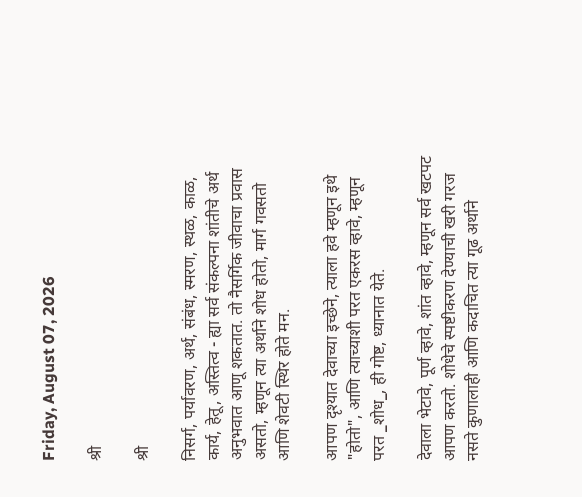Friday, August 07, 2026

श्री

श्री

निसर्ग, पर्यावरण, अर्थ, संबंध, स्मरण, स्थळ, काळ, कार्य, हेतू, अस्तित्व - ह्या सर्व संकल्पना शांतीचे अर्थ अनुभवात आणू शकतात. तो नैसर्गिक जीवाचा प्रवास असतो, म्हणून त्या अर्थाने शोध होतो, मार्ग गवसतो आणि शेवटी स्थिर होते मन.

आपण दृश्यात देवाच्या इच्छेने, त्याला हवे म्हणून इथे "होतो", आणि त्याच्याशी परत एकरस व्हावे, म्हणून परत _शोध_, ही गोष्ट, ध्यानात येते.

देवाला भेटावे, पूर्ण व्हावे, शांत व्हावे, म्हणून सर्व खटपट आपण करतो. शोधेचे स्पष्टीकरण देण्याची खरी गरज नसते कुणालाही आणि कदाचित त्या गूढ अर्थाने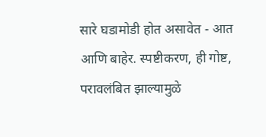सारे घडामोडी होत असावेत - आत आणि बाहेर. स्पष्टीकरण, ही गोष्ट, परावलंबित झाल्यामुळे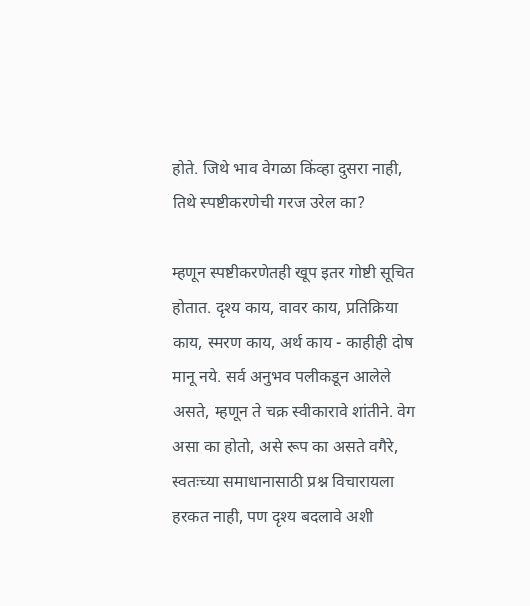होते. जिथे भाव वेगळा किंव्हा दुसरा नाही, तिथे स्पष्टीकरणेची गरज उरेल का?

म्हणून स्पष्टीकरणेतही खूप इतर गोष्टी सूचित होतात. दृश्य काय, वावर काय, प्रतिक्रिया काय, स्मरण काय, अर्थ काय - काहीही दोष मानू नये. सर्व अनुभव पलीकडून आलेले असते, म्हणून ते चक्र स्वीकारावे शांतीने. वेग असा का होतो, असे रूप का असते वगैरे, स्वतःच्या समाधानासाठी प्रश्न विचारायला हरकत नाही, पण दृश्य बदलावे अशी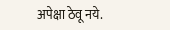अपेक्षा ठेवू नये.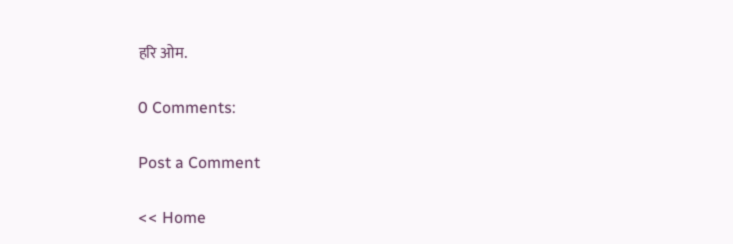हरि ओम.

0 Comments:

Post a Comment

<< Home